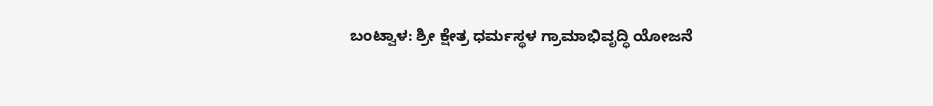ಬಂಟ್ವಾಳ: ಶ್ರೀ ಕ್ಷೇತ್ರ ಧರ್ಮಸ್ಥಳ ಗ್ರಾಮಾಭಿವೃದ್ಧಿ ಯೋಜನೆ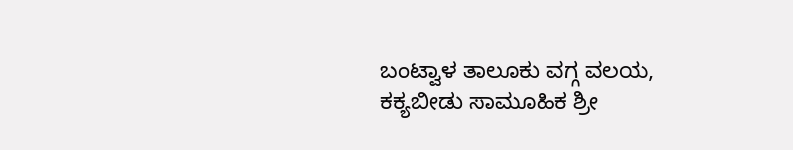ಬಂಟ್ವಾಳ ತಾಲೂಕು ವಗ್ಗ ವಲಯ, ಕಕ್ಯಬೀಡು ಸಾಮೂಹಿಕ ಶ್ರೀ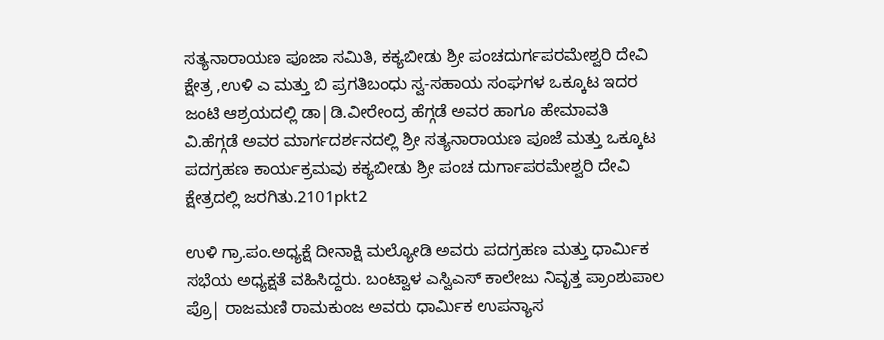ಸತ್ಯನಾರಾಯಣ ಪೂಜಾ ಸಮಿತಿ, ಕಕ್ಯಬೀಡು ಶ್ರೀ ಪಂಚದುರ್ಗಪರಮೇಶ್ವರಿ ದೇವಿ ಕ್ಷೇತ್ರ ,ಉಳಿ ಎ ಮತ್ತು ಬಿ ಪ್ರಗತಿಬಂಧು ಸ್ವ-ಸಹಾಯ ಸಂಘಗಳ ಒಕ್ಕೂಟ ಇದರ ಜಂಟಿ ಆಶ್ರಯದಲ್ಲಿ ಡಾ|ಡಿ.ವೀರೇಂದ್ರ ಹೆಗ್ಗಡೆ ಅವರ ಹಾಗೂ ಹೇಮಾವತಿ ವಿ.ಹೆಗ್ಗಡೆ ಅವರ ಮಾರ್ಗದರ್ಶನದಲ್ಲಿ ಶ್ರೀ ಸತ್ಯನಾರಾಯಣ ಪೂಜೆ ಮತ್ತು ಒಕ್ಕೂಟ ಪದಗ್ರಹಣ ಕಾರ್ಯಕ್ರಮವು ಕಕ್ಯಬೀಡು ಶ್ರೀ ಪಂಚ ದುರ್ಗಾಪರಮೇಶ್ವರಿ ದೇವಿ ಕ್ಷೇತ್ರದಲ್ಲಿ ಜರಗಿತು.2101pkt2

ಉಳಿ ಗ್ರಾ.ಪಂ.ಅಧ್ಯಕ್ಷೆ ದೀನಾಕ್ಷಿ ಮಲ್ಯೋಡಿ ಅವರು ಪದಗ್ರಹಣ ಮತ್ತು ಧಾರ್ಮಿಕ ಸಭೆಯ ಅಧ್ಯಕ್ಷತೆ ವಹಿಸಿದ್ದರು. ಬಂಟ್ವಾಳ ಎಸ್ವಿಎಸ್ ಕಾಲೇಜು ನಿವೃತ್ತ ಪ್ರಾಂಶುಪಾಲ ಪ್ರೊ| ರಾಜಮಣಿ ರಾಮಕುಂಜ ಅವರು ಧಾರ್ಮಿಕ ಉಪನ್ಯಾಸ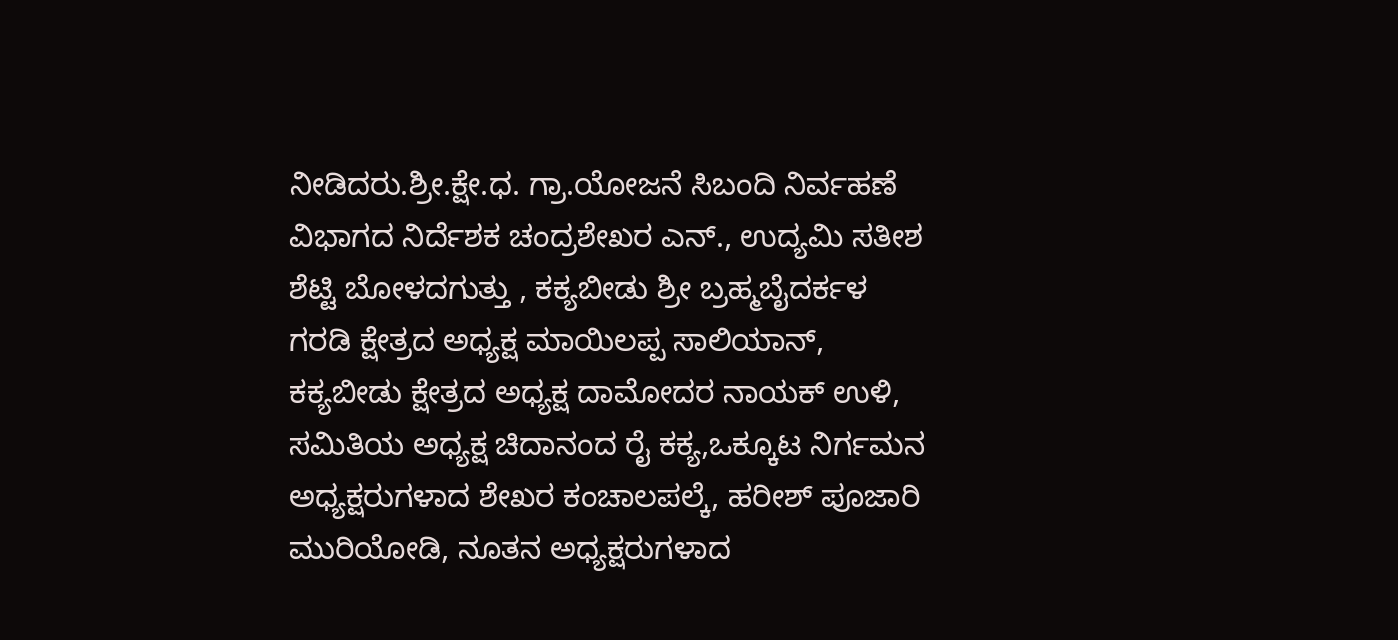ನೀಡಿದರು.ಶ್ರೀ.ಕ್ಷೇ.ಧ. ಗ್ರಾ.ಯೋಜನೆ ಸಿಬಂದಿ ನಿರ್ವಹಣೆ ವಿಭಾಗದ ನಿರ್ದೆಶಕ ಚಂದ್ರಶೇಖರ ಎನ್., ಉದ್ಯಮಿ ಸತೀಶ ಶೆಟ್ಟಿ ಬೋಳದಗುತ್ತು , ಕಕ್ಯಬೀಡು ಶ್ರೀ ಬ್ರಹ್ಮಬೈದರ್ಕಳ ಗರಡಿ ಕ್ಷೇತ್ರದ ಅಧ್ಯಕ್ಷ ಮಾಯಿಲಪ್ಪ ಸಾಲಿಯಾನ್, ಕಕ್ಯಬೀಡು ಕ್ಷೇತ್ರದ ಅಧ್ಯಕ್ಷ ದಾಮೋದರ ನಾಯಕ್ ಉಳಿ, ಸಮಿತಿಯ ಅಧ್ಯಕ್ಷ ಚಿದಾನಂದ ರೈ ಕಕ್ಯ,ಒಕ್ಕೂಟ ನಿರ್ಗಮನ ಅಧ್ಯಕ್ಷರುಗಳಾದ ಶೇಖರ ಕಂಚಾಲಪಲ್ಕೆ, ಹರೀಶ್ ಪೂಜಾರಿ ಮುರಿಯೋಡಿ, ನೂತನ ಅಧ್ಯಕ್ಷರುಗಳಾದ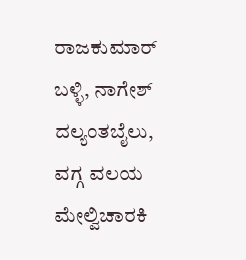ರಾಜಕುಮಾರ್ ಬಳ್ಳಿ, ನಾಗೇಶ್ ದಲ್ಯಂತಬೈಲು, ವಗ್ಗ ವಲಯ ಮೇಲ್ವಿಚಾರಕಿ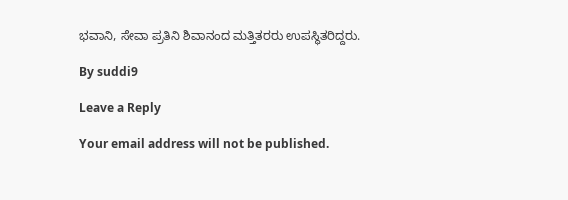ಭವಾನಿ, ಸೇವಾ ಪ್ರತಿನಿ ಶಿವಾನಂದ ಮತ್ತಿತರರು ಉಪಸ್ಥಿತರಿದ್ದರು.

By suddi9

Leave a Reply

Your email address will not be published.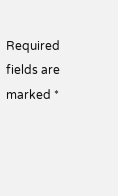Required fields are marked *